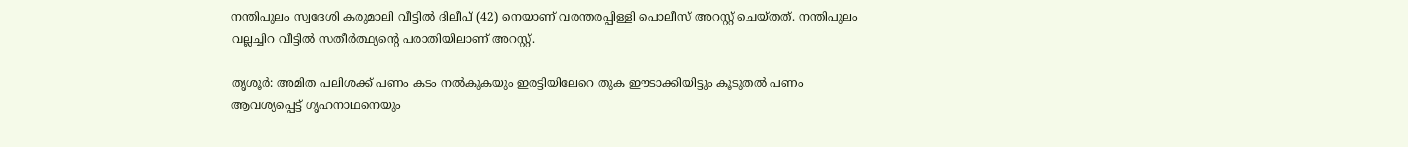നന്തിപുലം സ്വദേശി കരുമാലി വീട്ടിൽ ദിലീപ് (42) നെയാണ് വരന്തരപ്പിള്ളി പൊലീസ് അറസ്റ്റ് ചെയ്തത്. നന്തിപുലം വല്ലച്ചിറ വീട്ടിൽ സതീർത്ഥ്യൻ്റെ പരാതിയിലാണ് അറസ്റ്റ്.

തൃശൂർ: അമിത പലിശക്ക് പണം കടം നൽകുകയും ഇരട്ടിയിലേറെ തുക ഈടാക്കിയിട്ടും കൂടുതൽ പണം ആവശ്യപ്പെട്ട് ഗൃഹനാഥനെയും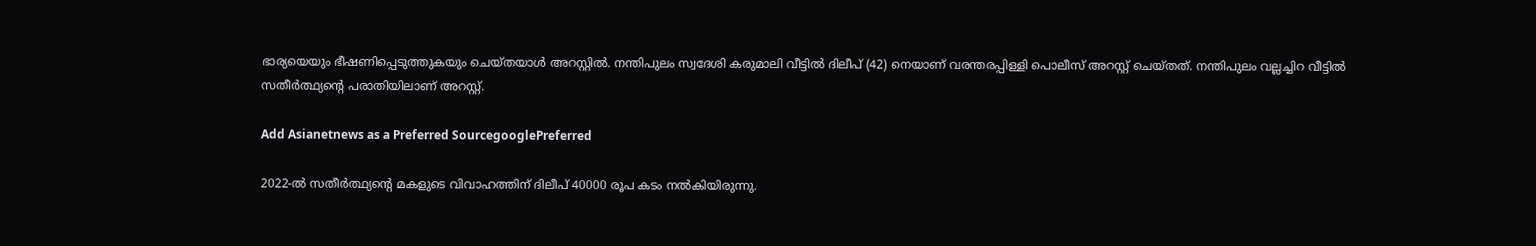ഭാര്യയെയും ഭീഷണിപ്പെടുത്തുകയും ചെയ്തയാൾ അറസ്റ്റിൽ. നന്തിപുലം സ്വദേശി കരുമാലി വീട്ടിൽ ദിലീപ് (42) നെയാണ് വരന്തരപ്പിള്ളി പൊലീസ് അറസ്റ്റ് ചെയ്തത്. നന്തിപുലം വല്ലച്ചിറ വീട്ടിൽ സതീർത്ഥ്യൻ്റെ പരാതിയിലാണ് അറസ്റ്റ്.

Add Asianetnews as a Preferred SourcegooglePreferred

2022-ൽ സതീർത്ഥ്യൻ്റെ മകളുടെ വിവാഹത്തിന് ദിലീപ് 40000 രൂപ കടം നൽകിയിരുന്നു.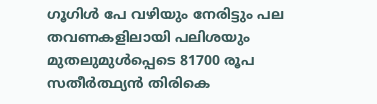ഗൂഗിൾ പേ വഴിയും നേരിട്ടും പല തവണകളിലായി പലിശയും മുതലുമുൾപ്പെടെ 81700 രൂപ സതീർത്ഥ്യൻ തിരികെ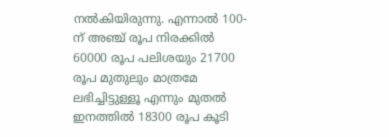നൽകിയിരുന്നു. എന്നാൽ 100-ന് അഞ്ച് രൂപ നിരക്കിൽ 60000 രൂപ പലിശയും 21700 രൂപ മുതുലും മാത്രമേ ലഭിച്ചിട്ടുള്ളൂ എന്നും മുതൽ ഇനത്തിൽ 18300 രൂപ കൂടി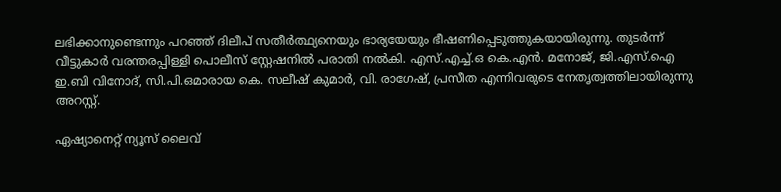ലഭിക്കാനുണ്ടെന്നും പറഞ്ഞ് ദിലീപ് സതീർത്ഥ്യനെയും ഭാര്യയേയും ഭീഷണിപ്പെടുത്തുകയായിരുന്നു. തുടർന്ന് വീട്ടുകാർ വരന്തരപ്പിള്ളി പൊലീസ് സ്റ്റേഷനിൽ പരാതി നൽകി. എസ്.എച്ച്.ഒ കെ.എൻ. മനോജ്, ജി.എസ്.ഐ ഇ.ബി വിനോദ്, സി.പി.ഒമാരായ കെ. സലീഷ് കുമാർ, വി. രാഗേഷ്, പ്രസീത എന്നിവരുടെ നേതൃത്വത്തിലായിരുന്നു അറസ്റ്റ്.

ഏഷ്യാനെറ്റ് ന്യൂസ് ലൈവ്